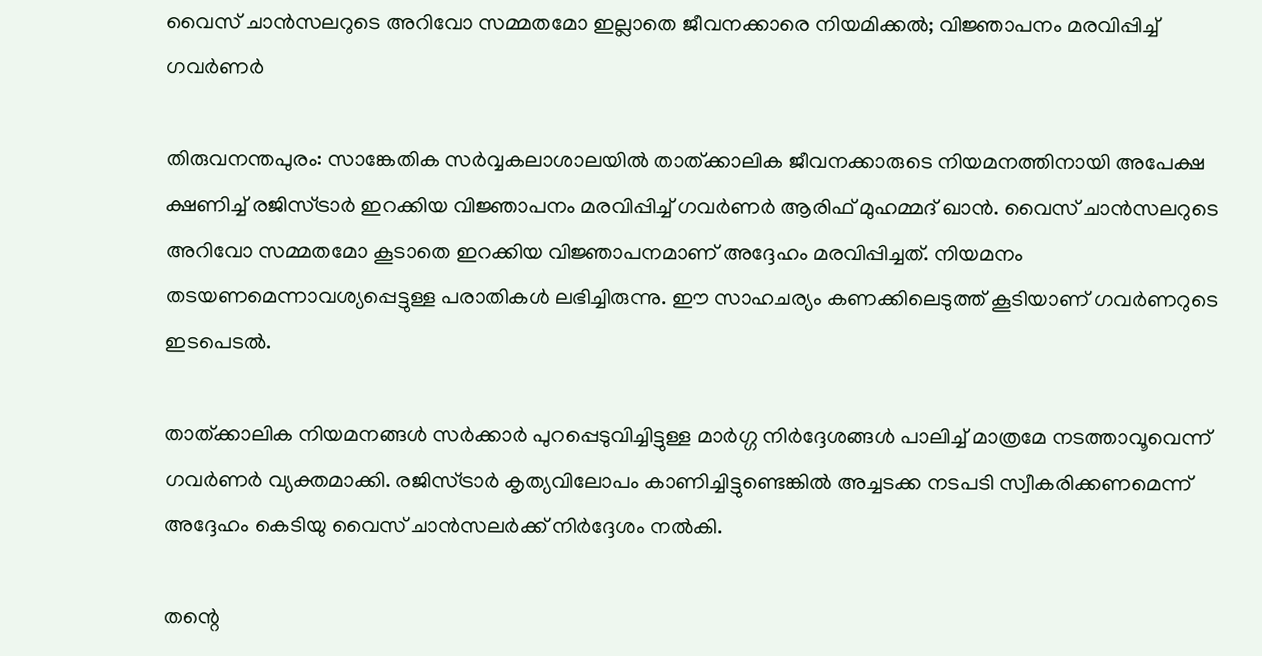വൈസ് ചാൻസലറുടെ അറിവോ സമ്മതമോ ഇല്ലാതെ ജീവനക്കാരെ നിയമിക്കൽ; വിജ്ഞാപനം മരവിപ്പിച്ച് ഗവർണർ

തിരുവനന്തപുരം: സാങ്കേതിക സർവ്വകലാശാലയിൽ താത്ക്കാലിക ജീവനക്കാരുടെ നിയമനത്തിനായി അപേക്ഷ ക്ഷണിച്ച് രജിസ്ട്രാർ ഇറക്കിയ വിജ്ഞാപനം മരവിപ്പിച്ച് ഗവർണർ ആരിഫ് മുഹമ്മദ് ഖാൻ. വൈസ് ചാൻസലറുടെ അറിവോ സമ്മതമോ കൂടാതെ ഇറക്കിയ വിജ്ഞാപനമാണ് അദ്ദേഹം മരവിപ്പിച്ചത്. നിയമനം തടയണമെന്നാവശ്യപ്പെട്ടുള്ള പരാതികൾ ലഭിച്ചിരുന്നു. ഈ സാഹചര്യം കണക്കിലെടുത്ത് കൂടിയാണ് ഗവർണറുടെ ഇടപെടൽ.

താത്ക്കാലിക നിയമനങ്ങൾ സർക്കാർ പുറപ്പെടുവിച്ചിട്ടുള്ള മാർഗ്ഗ നിർദ്ദേശങ്ങൾ പാലിച്ച് മാത്രമേ നടത്താവൂവെന്ന് ഗവർണർ വ്യക്തമാക്കി. രജിസ്ട്രാർ കൃത്യവിലോപം കാണിച്ചിട്ടുണ്ടെങ്കിൽ അച്ചടക്ക നടപടി സ്വീകരിക്കണമെന്ന് അദ്ദേഹം കെടിയു വൈസ് ചാൻസലർക്ക് നിർദ്ദേശം നൽകി.

തന്റെ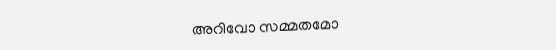അറിവോ സമ്മതമോ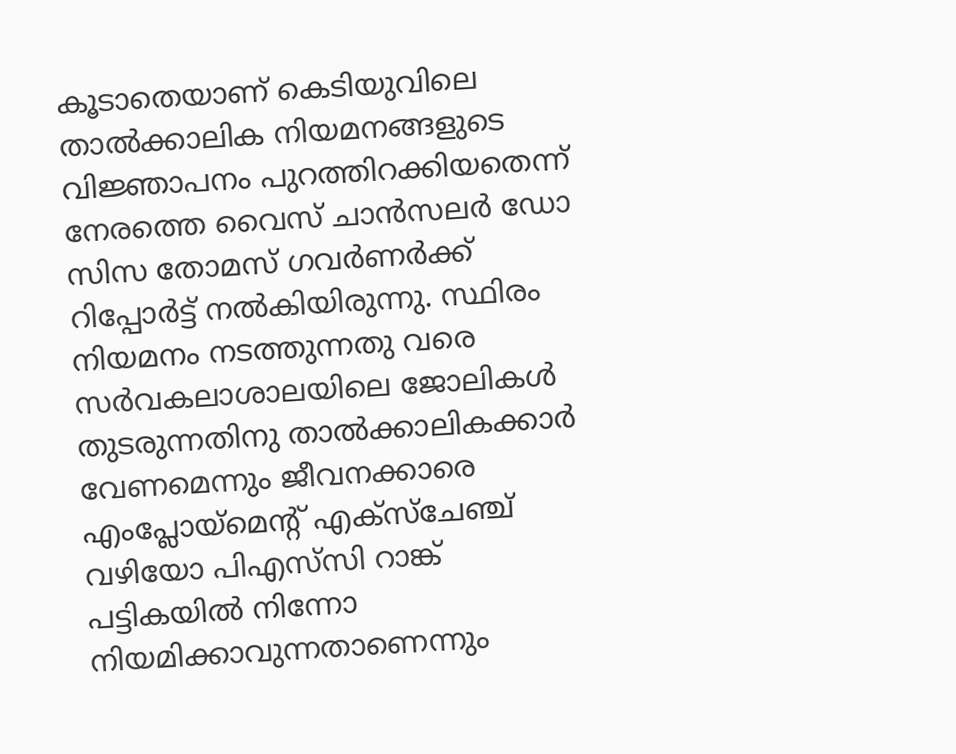കൂടാതെയാണ് കെടിയുവിലെ താൽക്കാലിക നിയമനങ്ങളുടെ വിജ്ഞാപനം പുറത്തിറക്കിയതെന്ന് നേരത്തെ വൈസ് ചാൻസലർ ഡോ സിസ തോമസ് ഗവർണർക്ക് റിപ്പോർട്ട് നൽകിയിരുന്നു. സ്ഥിരം നിയമനം നടത്തുന്നതു വരെ സർവകലാശാലയിലെ ജോലികൾ തുടരുന്നതിനു താൽക്കാലികക്കാർ വേണമെന്നും ജീവനക്കാരെ എംപ്ലോയ്‌മെന്റ് എക്‌സ്‌ചേഞ്ച് വഴിയോ പിഎസ്‌സി റാങ്ക് പട്ടികയിൽ നിന്നോ നിയമിക്കാവുന്നതാണെന്നും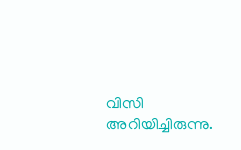വിസി അറിയിച്ചിരുന്നു.